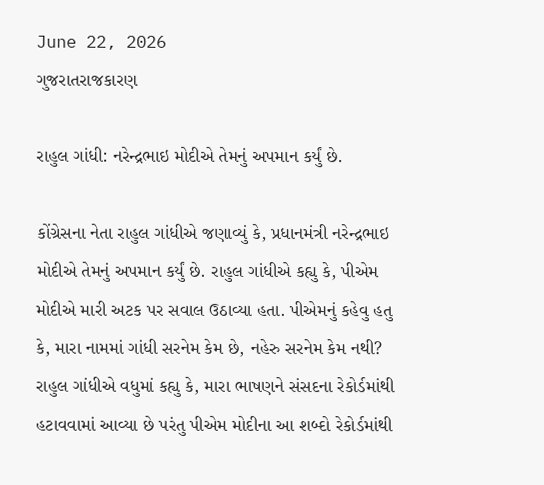June 22, 2026
ગુજરાતરાજકારણ

રાહુલ ગાંધી: નરેન્‍દ્રભાઇ મોદીએ તેમનું અપમાન કર્યું છે.

કોંગ્રેસના નેતા રાહુલ ગાંધીએ જણાવ્યું કે, પ્રધાનમંત્રી નરેન્‍દ્રભાઇ મોદીએ તેમનું અપમાન કર્યું છે. રાહુલ ગાંધીએ કહ્યુ કે, પીએમ મોદીએ મારી અટક પર સવાલ ઉઠાવ્‍યા હતા. પીએમનું કહેવુ હતુ કે, મારા નામમાં ગાંધી સરનેમ કેમ છે, નહેરુ સરનેમ કેમ નથી? રાહુલ ગાંધીએ વધુમાં કહ્યુ કે, મારા ભાષણને સંસદના રેકોર્ડમાંથી હટાવવામાં આવ્‍યા છે પરંતુ પીએમ મોદીના આ શબ્‍દો રેકોર્ડમાંથી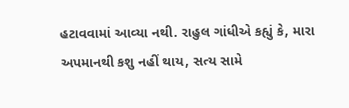હટાવવામાં આવ્‍યા નથી. રાહુલ ગાંધીએ કહ્યું કે, મારા અપમાનથી કશુ નહીં થાય, સત્‍ય સામે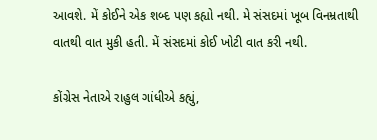આવશે. મેં કોઈને એક શબ્‍દ પણ કહ્યો નથી. મે સંસદમાં ખૂબ વિનમ્રતાથી વાતથી વાત મુકી હતી. મેં સંસદમાં કોઈ ખોટી વાત કરી નથી.

કોંગ્રેસ નેતાએ રાહુલ ગાંધીએ કહ્યું,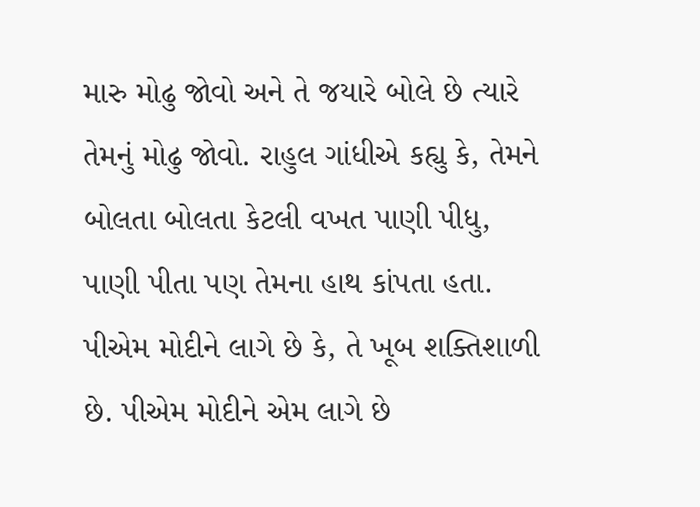મારુ મોઢુ જોવો અને તે જયારે બોલે છે ત્‍યારે તેમનું મોઢુ જોવો. રાહુલ ગાંધીએ કહ્યુ કે, તેમને બોલતા બોલતા કેટલી વખત પાણી પીધુ, પાણી પીતા પણ તેમના હાથ કાંપતા હતા. પીએમ મોદીને લાગે છે કે, તે ખૂબ શક્‍તિશાળી છે. પીએમ મોદીને એમ લાગે છે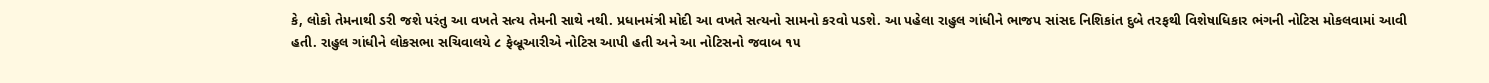કે, લોકો તેમનાથી ડરી જશે પરંતુ આ વખતે સત્‍ય તેમની સાથે નથી. પ્રધાનમંત્રી મોદી આ વખતે સત્‍યનો સામનો કરવો પડશે. આ પહેલા રાહુલ ગાંધીને ભાજપ સાંસદ નિશિકાંત દુબે તરફથી વિશેષાધિકાર ભંગની નોટિસ મોકલવામાં આવી હતી. રાહુલ ગાંધીને લોકસભા સચિવાલયે ૮ ફેબ્રૂઆરીએ નોટિસ આપી હતી અને આ નોટિસનો જવાબ ૧૫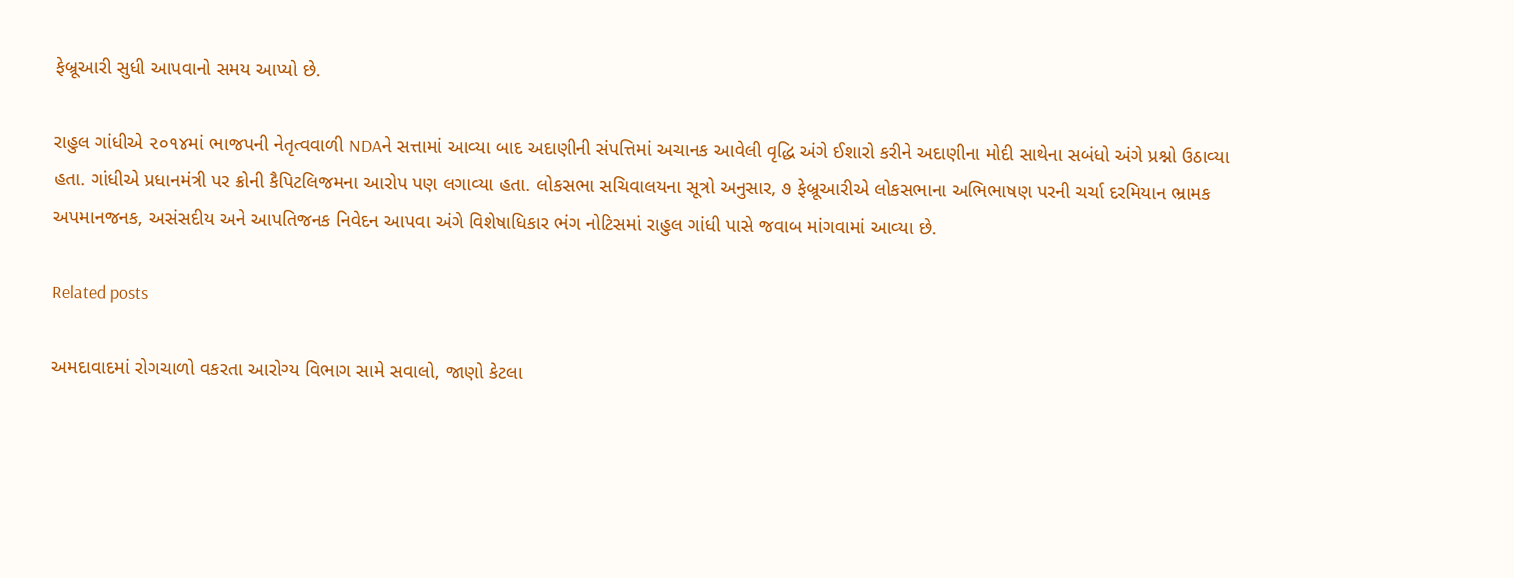ફેબ્રૂઆરી સુધી આપવાનો સમય આપ્‍યો છે.

રાહુલ ગાંધીએ ૨૦૧૪માં ભાજપની નેતૃત્‍વવાળી NDAને સત્તામાં આવ્‍યા બાદ અદાણીની સંપત્તિમાં અચાનક આવેલી વૃદ્ધિ અંગે ઈશારો કરીને અદાણીના મોદી સાથેના સબંધો અંગે પ્રશ્નો ઉઠાવ્‍યા હતા. ગાંધીએ પ્રધાનમંત્રી પર ક્રોની કૈપિટલિજમના આરોપ પણ લગાવ્‍યા હતા. લોકસભા સચિવાલયના સૂત્રો અનુસાર, ૭ ફેબ્રૂઆરીએ લોકસભાના અભિભાષણ પરની ચર્ચા દરમિયાન ભ્રામક અપમાનજનક, અસંસદીય અને આપતિજનક નિવેદન આપવા અંગે વિશેષાધિકાર ભંગ નોટિસમાં રાહુલ ગાંધી પાસે જવાબ માંગવામાં આવ્‍યા છે.

Related posts

અમદાવાદમાં રોગચાળો વકરતા આરોગ્ય વિભાગ સામે સવાલો, જાણો કેટલા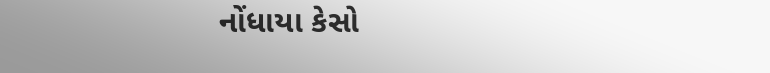નોંધાયા કેસો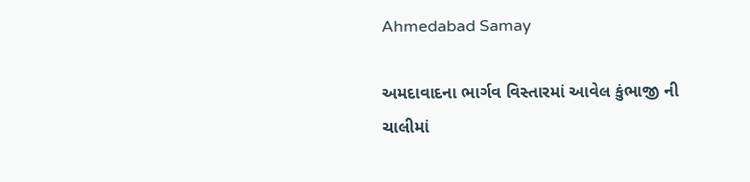Ahmedabad Samay

અમદાવાદના ભાર્ગવ વિસ્તારમાં આવેલ કુંભાજી ની ચાલીમાં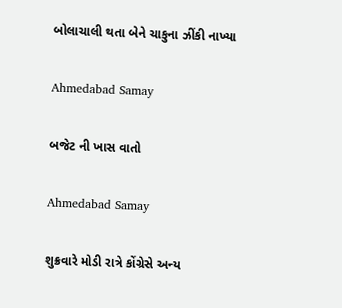બોલાચાલી થતા બેને ચાકુના ઝીંકી નાખ્યા

Ahmedabad Samay

બજેટ ની ખાસ વાતો

Ahmedabad Samay

શુક્રવારે મોડી રાત્રે કોંગ્રેસે અન્ય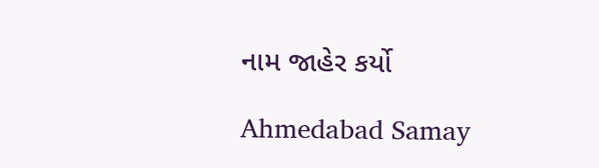નામ જાહેર કર્યો

Ahmedabad Samay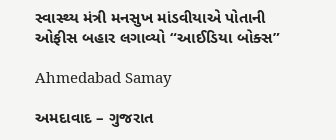સ્વાસ્થ્ય મંત્રી મનસુખ માંડવીયાએ પોતાની ઓફીસ બહાર લગાવ્યો “આઈડિયા બોક્સ”

Ahmedabad Samay

અમદાવાદ – ગુજરાત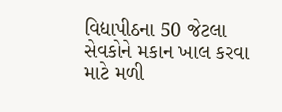વિદ્યાપીઠના 50 જેટલા સેવકોને મકાન ખાલ કરવા માટે મળી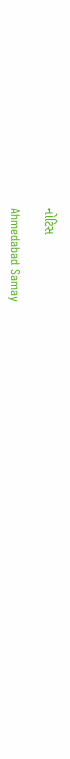નોટિસ

Ahmedabad Samay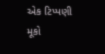એક ટિપ્પણી મૂકો